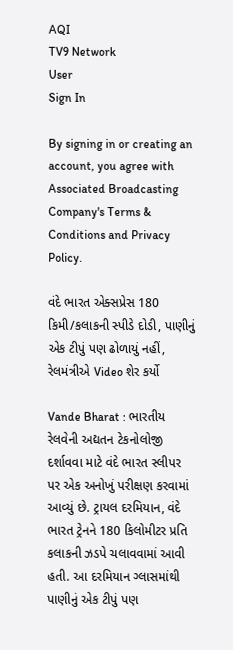AQI
TV9 Network
User
Sign In

By signing in or creating an account, you agree with Associated Broadcasting Company's Terms & Conditions and Privacy Policy.

વંદે ભારત એક્સપ્રેસ 180 કિમી/કલાકની સ્પીડે દોડી, પાણીનું એક ટીપું પણ ઢોળાયું નહીં, રેલમંત્રીએ Video શેર કર્યો

Vande Bharat : ભારતીય રેલવેની અદ્યતન ટેકનોલોજી દર્શાવવા માટે વંદે ભારત સ્લીપર પર એક અનોખું પરીક્ષણ કરવામાં આવ્યું છે. ટ્રાયલ દરમિયાન, વંદે ભારત ટ્રેનને 180 કિલોમીટર પ્રતિ કલાકની ઝડપે ચલાવવામાં આવી હતી. આ દરમિયાન ગ્લાસમાંથી પાણીનું એક ટીપું પણ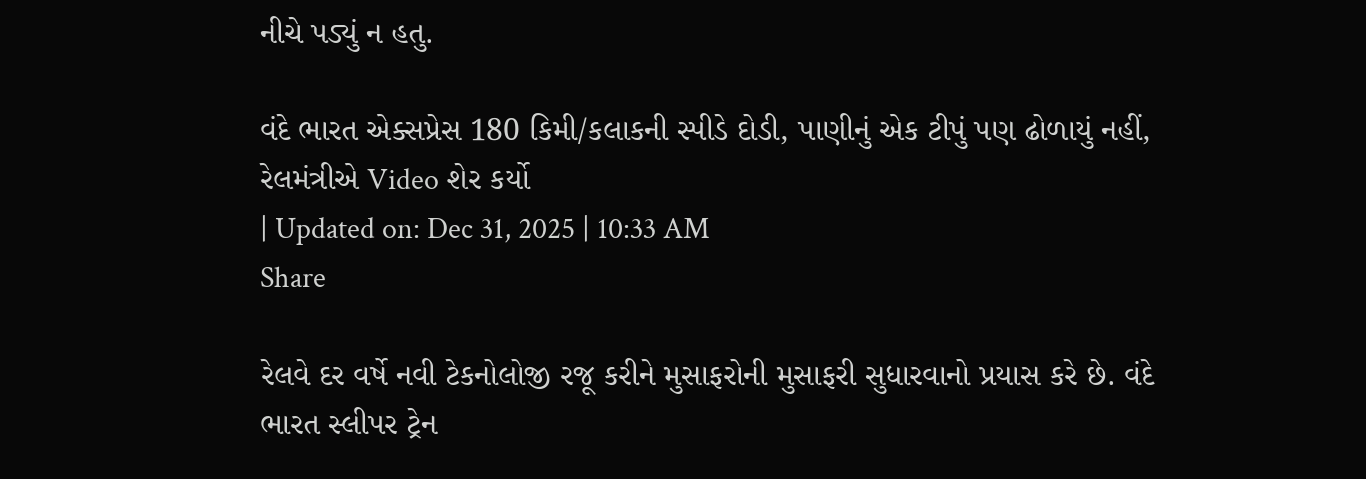નીચે પડ્યું ન હતુ.

વંદે ભારત એક્સપ્રેસ 180 કિમી/કલાકની સ્પીડે દોડી, પાણીનું એક ટીપું પણ ઢોળાયું નહીં, રેલમંત્રીએ Video શેર કર્યો
| Updated on: Dec 31, 2025 | 10:33 AM
Share

રેલવે દર વર્ષે નવી ટેકનોલોજી રજૂ કરીને મુસાફરોની મુસાફરી સુધારવાનો પ્રયાસ કરે છે. વંદે ભારત સ્લીપર ટ્રેન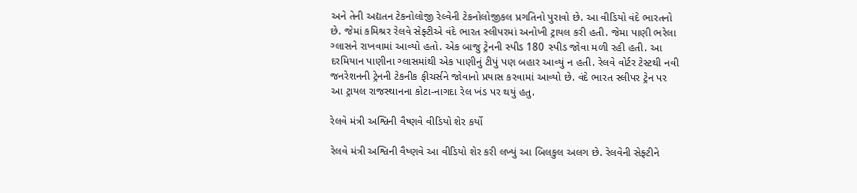અને તેની અદ્યતન ટેકનોલોજી રેલ્વેની ટેકનોલોજીકલ પ્રગતિનો પુરાવો છે. આ વીડિયો વંદે ભારતનો છે. જેમાં કમિશ્રર રેલવે સેફ્ટીએ વંદે ભારત સ્લીપરમાં અનોખી ટ્રાયલ કરી હતી. જેમા પાણી ભરેલા ગ્લાસને રાખવામાં આવ્યો હતો. એક બાજુ ટ્રેનની સ્પીડ 180 સ્પીડ જોવા મળી રહી હતી. આ દરમિયાન પાણીના ગ્લાસમાંથી એક પાણીનું ટીપું પણ બહાર આવ્યું ન હતી. રેલવે વોર્ટર ટેસ્ટથી નવી જનરેશનની ટ્રેનની ટેકનીક ફીચર્સને જોવાનો પ્રયાસ કરવામાં આવ્યો છે. વંદે ભારત સ્લીપર ટ્રેન પર આ ટ્રાયલ રાજસ્થાનના કોટા-નાગદા રેલ ખંડ પર થયું હતુ.

રેલવે મંત્રી અશ્વિની વૈષ્ણવે વીડિયો શેર કર્યો

રેલવે મંત્રી અશ્વિની વૈષ્ણવે આ વીડિયો શેર કરી લખ્યું આ બિલકુલ અલગ છે. રેલવેની સેફ્ટીને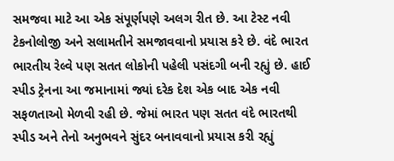સમજવા માટે આ એક સંપૂર્ણપણે અલગ રીત છે. આ ટેસ્ટ નવી ટેકનોલોજી અને સલામતીને સમજાવવાનો પ્રયાસ કરે છે. વંદે ભારત ભારતીય રેલ્વે પણ સતત લોકોની પહેલી પસંદગી બની રહ્યું છે. હાઈ સ્પીડ ટ્રેનના આ જમાનામાં જ્યાં દરેક દેશ એક બાદ એક નવી સફળતાઓ મેળવી રહી છે. જેમાં ભારત પણ સતત વંદે ભારતથી સ્પીડ અને તેનો અનુભવને સુંદર બનાવવાનો પ્રયાસ કરી રહ્યું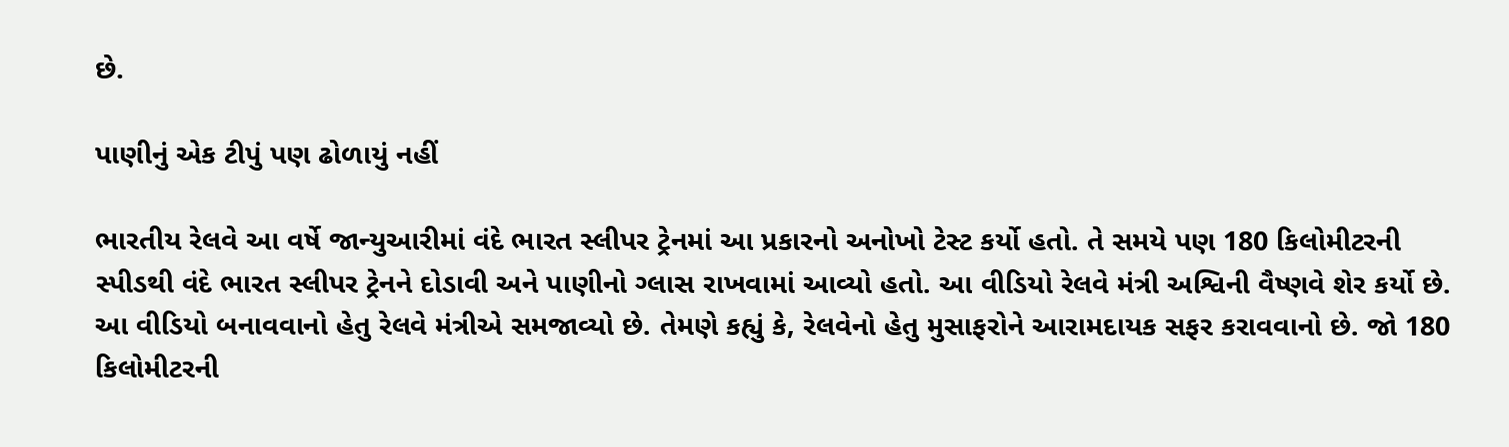છે.

પાણીનું એક ટીપું પણ ઢોળાયું નહીં

ભારતીય રેલવે આ વર્ષે જાન્યુઆરીમાં વંદે ભારત સ્લીપર ટ્રેનમાં આ પ્રકારનો અનોખો ટેસ્ટ કર્યો હતો. તે સમયે પણ 180 કિલોમીટરની સ્પીડથી વંદે ભારત સ્લીપર ટ્રેનને દોડાવી અને પાણીનો ગ્લાસ રાખવામાં આવ્યો હતો. આ વીડિયો રેલવે મંત્રી અશ્વિની વૈષ્ણવે શેર કર્યો છે. આ વીડિયો બનાવવાનો હેતુ રેલવે મંત્રીએ સમજાવ્યો છે. તેમણે કહ્યું કે, રેલવેનો હેતુ મુસાફરોને આરામદાયક સફર કરાવવાનો છે. જો 180 કિલોમીટરની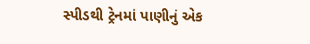સ્પીડથી ટ્રેનમાં પાણીનું એક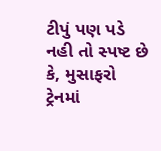ટીપું પણ પડે નહી તો સ્પષ્ટ છે કે, મુસાફરો ટ્રેનમાં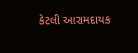કેટલી આરામદાયક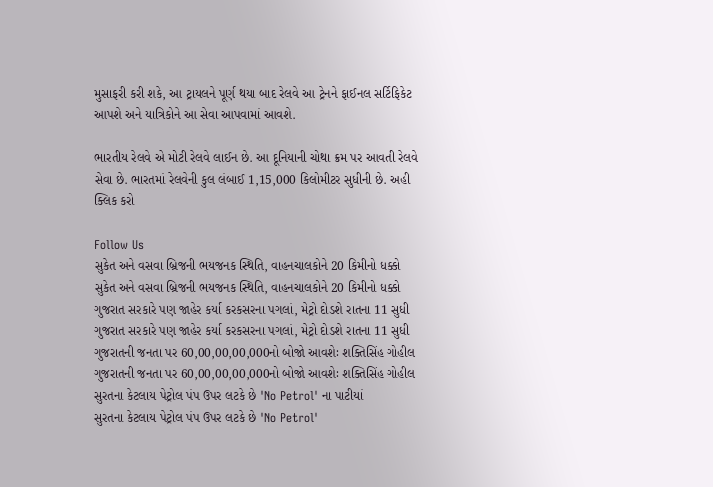મુસાફરી કરી શકે, આ ટ્રાયલને પૂર્ણ થયા બાદ રેલવે આ ટ્રેનને ફાઈનલ સર્ટિફિકેટ આપશે અને યાત્રિકોને આ સેવા આપવામાં આવશે.

ભારતીય રેલવે એ મોટી રેલવે લાઈન છે. આ દૂનિયાની ચોથા ક્રમ પર આવતી રેલવે સેવા છે. ભારતમાં રેલવેની કુલ લંબાઈ 1,15,000 કિલોમીટર સુધીની છે. અહી ક્લિક કરો

Follow Us
સુકેત અને વસવા બ્રિજની ભયજનક સ્થિતિ, વાહનચાલકોને 20 કિમીનો ધક્કો
સુકેત અને વસવા બ્રિજની ભયજનક સ્થિતિ, વાહનચાલકોને 20 કિમીનો ધક્કો
ગુજરાત સરકારે પણ જાહેર કર્યા કરકસરના પગલાં, મેટ્રો દોડશે રાતના 11 સુધી
ગુજરાત સરકારે પણ જાહેર કર્યા કરકસરના પગલાં, મેટ્રો દોડશે રાતના 11 સુધી
ગુજરાતની જનતા પર 60,00,00,00,000નો બોજો આવશેઃ શક્તિસિંહ ગોહીલ
ગુજરાતની જનતા પર 60,00,00,00,000નો બોજો આવશેઃ શક્તિસિંહ ગોહીલ
સુરતના કેટલાય પેટ્રોલ પંપ ઉપર લટકે છે 'No Petrol' ના પાટીયાં
સુરતના કેટલાય પેટ્રોલ પંપ ઉપર લટકે છે 'No Petrol'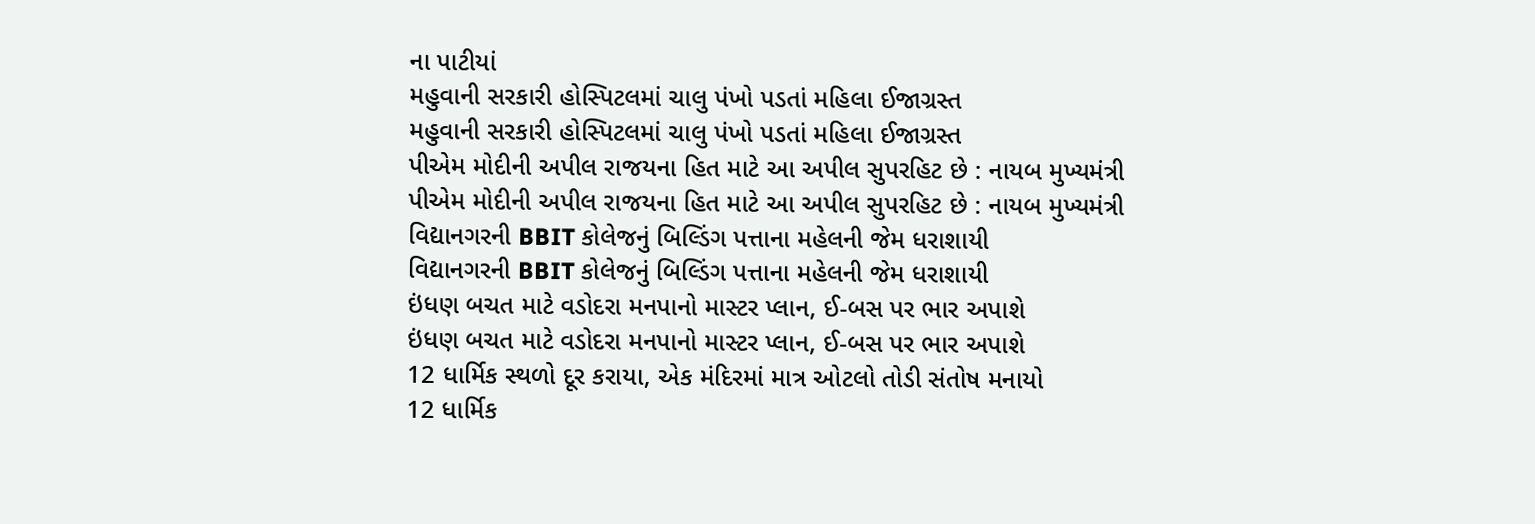ના પાટીયાં
મહુવાની સરકારી હોસ્પિટલમાં ચાલુ પંખો પડતાં મહિલા ઈજાગ્રસ્ત
મહુવાની સરકારી હોસ્પિટલમાં ચાલુ પંખો પડતાં મહિલા ઈજાગ્રસ્ત
પીએમ મોદીની અપીલ રાજયના હિત માટે આ અપીલ સુપરહિટ છે : નાયબ મુખ્યમંત્રી
પીએમ મોદીની અપીલ રાજયના હિત માટે આ અપીલ સુપરહિટ છે : નાયબ મુખ્યમંત્રી
વિદ્યાનગરની BBIT કોલેજનું બિલ્ડિંગ પત્તાના મહેલની જેમ ધરાશાયી
વિદ્યાનગરની BBIT કોલેજનું બિલ્ડિંગ પત્તાના મહેલની જેમ ધરાશાયી
ઇંધણ બચત માટે વડોદરા મનપાનો માસ્ટર પ્લાન, ઈ-બસ પર ભાર અપાશે
ઇંધણ બચત માટે વડોદરા મનપાનો માસ્ટર પ્લાન, ઈ-બસ પર ભાર અપાશે
12 ધાર્મિક સ્થળો દૂર કરાયા, એક મંદિરમાં માત્ર ઓટલો તોડી સંતોષ મનાયો
12 ધાર્મિક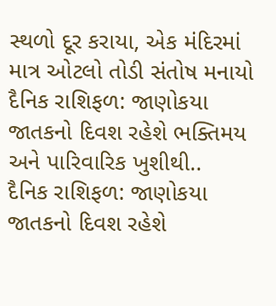સ્થળો દૂર કરાયા, એક મંદિરમાં માત્ર ઓટલો તોડી સંતોષ મનાયો
દૈનિક રાશિફળ: જાણોકયા જાતકનો દિવશ રહેશે ભક્તિમય અને પારિવારિક ખુશીથી..
દૈનિક રાશિફળ: જાણોકયા જાતકનો દિવશ રહેશે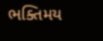ભક્તિમય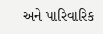અને પારિવારિક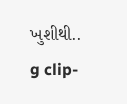ખુશીથી..
g clip-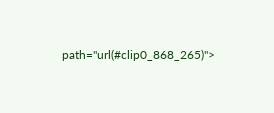path="url(#clip0_868_265)">